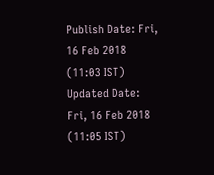Publish Date: Fri, 16 Feb 2018 (11:03 IST)
Updated Date: Fri, 16 Feb 2018 (11:05 IST)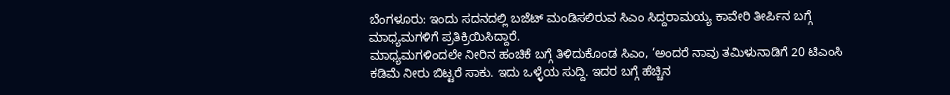ಬೆಂಗಳೂರು: ಇಂದು ಸದನದಲ್ಲಿ ಬಜೆಟ್ ಮಂಡಿಸಲಿರುವ ಸಿಎಂ ಸಿದ್ದರಾಮಯ್ಯ ಕಾವೇರಿ ತೀರ್ಪಿನ ಬಗ್ಗೆ ಮಾಧ್ಯಮಗಳಿಗೆ ಪ್ರತಿಕ್ರಿಯಿಸಿದ್ದಾರೆ.
ಮಾಧ್ಯಮಗಳಿಂದಲೇ ನೀರಿನ ಹಂಚಿಕೆ ಬಗ್ಗೆ ತಿಳಿದುಕೊಂಡ ಸಿಎಂ, ‘ಅಂದರೆ ನಾವು ತಮಿಳುನಾಡಿಗೆ 20 ಟಿಎಂಸಿ ಕಡಿಮೆ ನೀರು ಬಿಟ್ಟರೆ ಸಾಕು. ಇದು ಒಳ್ಳೆಯ ಸುದ್ದಿ. ಇದರ ಬಗ್ಗೆ ಹೆಚ್ಚಿನ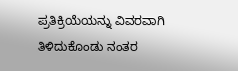ಪ್ರತಿಕ್ರಿಯೆಯನ್ನು ವಿವರವಾಗಿ ತಿಳಿದುಕೊಂಡು ನಂತರ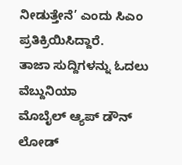ನೀಡುತ್ತೇನೆ’ ಎಂದು ಸಿಎಂ ಪ್ರತಿಕ್ರಿಯಿಸಿದ್ದಾರೆ.
ತಾಜಾ ಸುದ್ದಿಗಳನ್ನು ಓದಲು ವೆಬ್ದುನಿಯಾ
ಮೊಬೈಲ್ ಆ್ಯಪ್ ಡೌನ್ ಲೋಡ್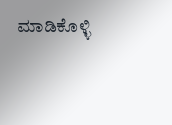ಮಾಡಿಕೊಳ್ಳಿ